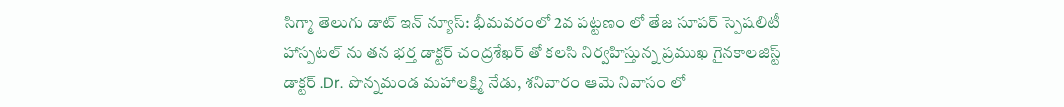సిగ్మా తెలుగు డాట్ ఇన్ న్యూస్: భీమవరంలో 2వ పట్టణం లో తేజ సూపర్ స్పెషలిటీ హాస్పటల్ ను తన భర్త డాక్టర్ చంద్రశేఖర్ తో కలసి నిర్వహిస్తున్న ప్రముఖ గైనకాలజిస్ట్ డాక్టర్ .Dr. పొన్నమండ మహాలక్ష్మి నేడు, శనివారం ఆమె నివాసం లో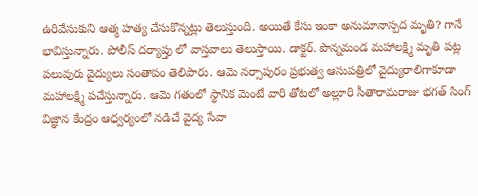ఉరివేసుకుని ఆత్మ హత్య చేసుకొన్నట్లు తెలుస్తుంది. అయితే కేసు ఇంకా అనుమానాస్పద మృతి? గానే భావిస్తున్నారు. పోలీస్ దర్యాప్తు లో వాస్తవాలు తెలుస్తాయి. డాక్టర్. పొన్నమండ మహాలక్ష్మి మృతి పట్ల పలువురు వైద్యులు సంతాపం తెలిపారు. ఆమె నర్సాపురం ప్రభుత్వ ఆసుపత్రిలో వైద్యురాలిగాకూడా మహాలక్ష్మి పచేస్తున్నారు. ఆమె గతంలో స్థానిక మెంటే వారి తోటలో అల్లూరి సీతారామరాజు భగత్ సింగ్ విజ్ఞాన కేంద్రం ఆధ్వర్యంలో నడిచే వైద్య సేవా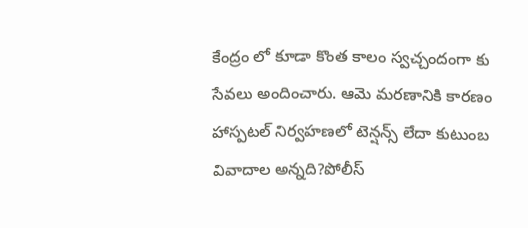కేంద్రం లో కూడా కొంత కాలం స్వచ్చందంగా కు సేవలు అందించారు. ఆమె మరణానికి కారణం హాస్పటల్ నిర్వహణలో టెన్షన్స్ లేదా కుటుంబ వివాదాల అన్నది?పోలీస్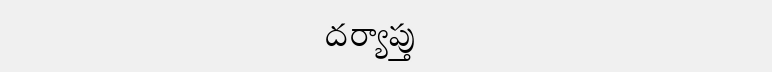దర్యాప్తు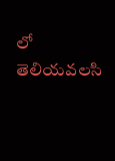లో తెలియవలసి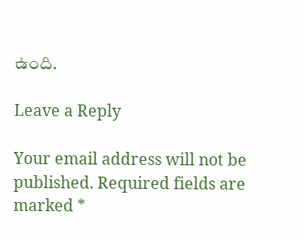ఉంది.

Leave a Reply

Your email address will not be published. Required fields are marked *